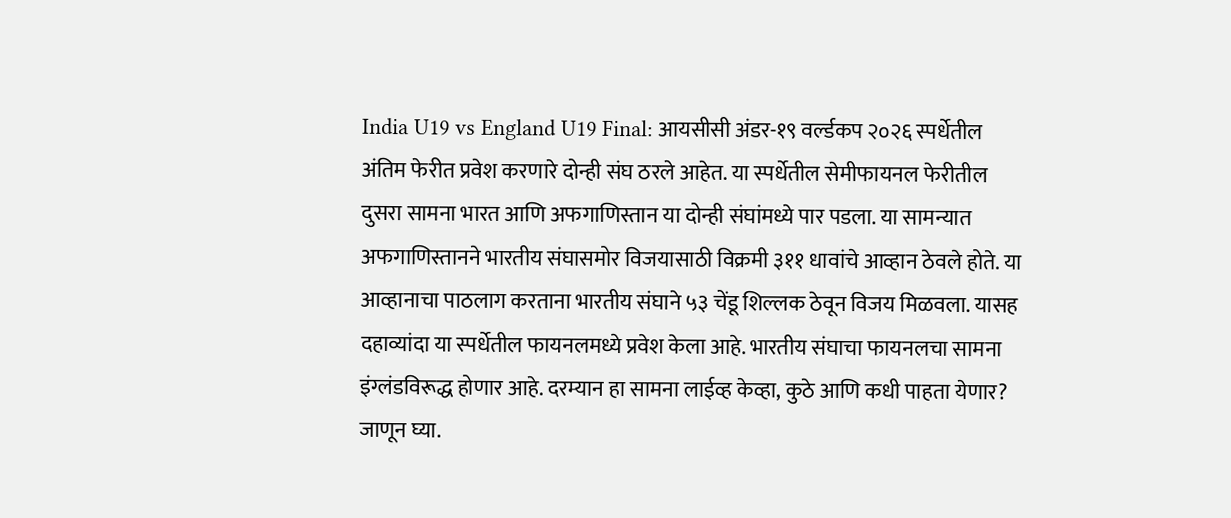India U19 vs England U19 Final: आयसीसी अंडर-१९ वर्ल्डकप २०२६ स्पर्धेतील अंतिम फेरीत प्रवेश करणारे दोन्ही संघ ठरले आहेत. या स्पर्धेतील सेमीफायनल फेरीतील दुसरा सामना भारत आणि अफगाणिस्तान या दोन्ही संघांमध्ये पार पडला. या सामन्यात अफगाणिस्तानने भारतीय संघासमोर विजयासाठी विक्रमी ३११ धावांचे आव्हान ठेवले होते. या आव्हानाचा पाठलाग करताना भारतीय संघाने ५३ चेंडू शिल्लक ठेवून विजय मिळवला. यासह दहाव्यांदा या स्पर्धेतील फायनलमध्ये प्रवेश केला आहे. भारतीय संघाचा फायनलचा सामना इंग्लंडविरूद्ध होणार आहे. दरम्यान हा सामना लाईव्ह केव्हा, कुठे आणि कधी पाहता येणार? जाणून घ्या.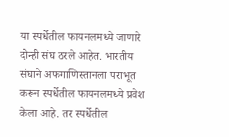या स्पर्धेतील फायनलमध्ये जाणारे दोन्ही संघ ठरले आहेत. भारतीय संघाने अफगाणिस्तानला पराभूत करून स्पर्धेतील फायनलमध्ये प्रवेश केला आहे. तर स्पर्धेतील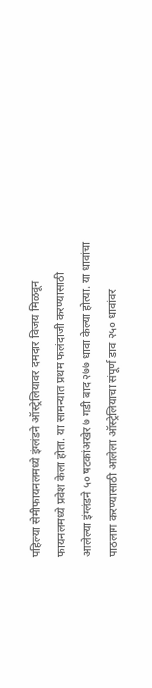पहिल्या सेमीफायनलमध्ये इंग्लंडने ऑस्ट्रेलियावर दमदार विजय मिळवून फायनलमध्ये प्रवेश केला होता. या सामन्यात प्रथम फलंदाजी करण्यासाठी आलेल्या इंग्लंडने ५० षटकांअखेर ७ गडी बाद २७७ धावा केल्या होत्या. या धावांचा पाठलाग करण्यासाठी आलेला ऑस्ट्रेलियाचा संपूर्ण डाव २५० धावांवर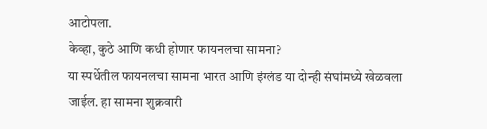आटोपला.
केव्हा, कुठे आणि कधी होणार फायनलचा सामना?
या स्पर्धेतील फायनलचा सामना भारत आणि इंग्लंड या दोन्ही संघांमध्ये खेळवला जाईल. हा सामना शुक्रवारी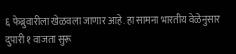६ फेब्रुवारीला खेळवला जाणार आहे. हा सामना भारतीय वेळेनुसार दुपारी १ वाजता सुरू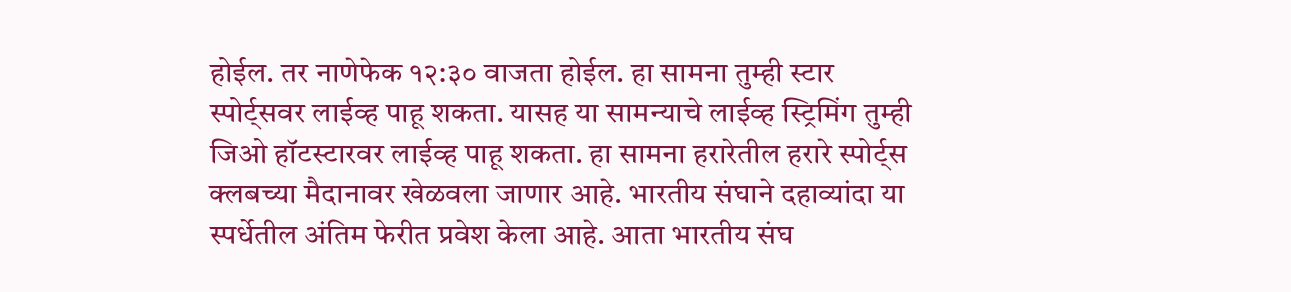होईल. तर नाणेफेक १२:३० वाजता होईल. हा सामना तुम्ही स्टार स्पोर्ट्सवर लाईव्ह पाहू शकता. यासह या सामन्याचे लाईव्ह स्ट्रिमिंग तुम्ही जिओ हॉटस्टारवर लाईव्ह पाहू शकता. हा सामना हरारेतील हरारे स्पोर्ट्स क्लबच्या मैदानावर खेळवला जाणार आहे. भारतीय संघाने दहाव्यांदा या स्पर्धेतील अंतिम फेरीत प्रवेश केला आहे. आता भारतीय संघ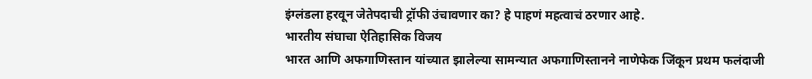इंग्लंडला हरवून जेतेपदाची ट्रॉफी उंचावणार का? हे पाहणं महत्वाचं ठरणार आहे.
भारतीय संघाचा ऐतिहासिक विजय
भारत आणि अफगाणिस्तान यांच्यात झालेल्या सामन्यात अफगाणिस्तानने नाणेफेक जिंकून प्रथम फलंदाजी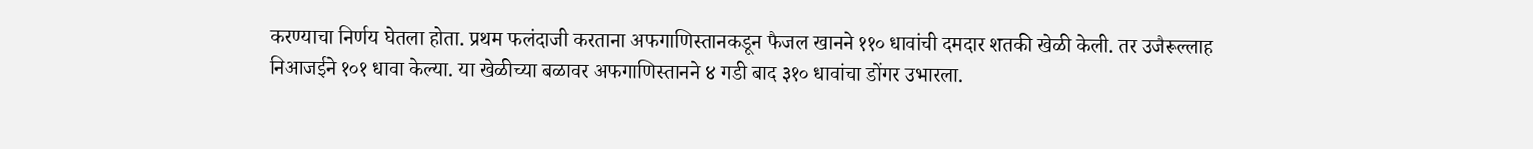करण्याचा निर्णय घेतला होता. प्रथम फलंदाजी करताना अफगाणिस्तानकडून फैजल खानने ११० धावांची दमदार शतकी खेळी केली. तर उजैरूल्लाह निआजईने १०१ धावा केल्या. या खेळीच्या बळावर अफगाणिस्तानने ४ गडी बाद ३१० धावांचा डोंगर उभारला.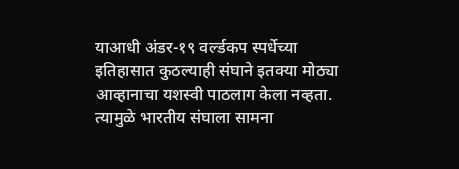याआधी अंडर-१९ वर्ल्डकप स्पर्धेच्या इतिहासात कुठल्याही संघाने इतक्या मोठ्या आव्हानाचा यशस्वी पाठलाग केला नव्हता. त्यामुळे भारतीय संघाला सामना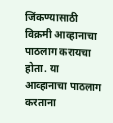जिंकण्यासाठी विक्रमी आव्हानाचा पाठलाग करायचा होता. या आव्हानाचा पाठलाग करताना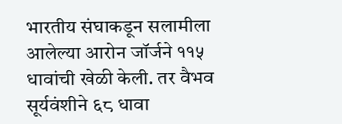भारतीय संघाकडून सलामीला आलेल्या आरोन जॉर्जने ११५ धावांची खेळी केली. तर वैभव सूर्यवंशीने ६८ धावा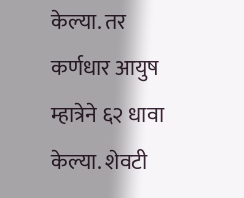केल्या. तर कर्णधार आयुष म्हात्रेने ६२ धावा केल्या. शेवटी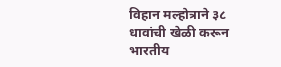विहान मल्होत्राने ३८ धावांची खेळी करून भारतीय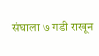संघाला ७ गडी राखून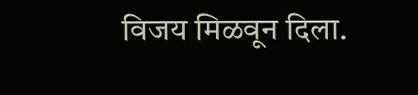विजय मिळवून दिला.